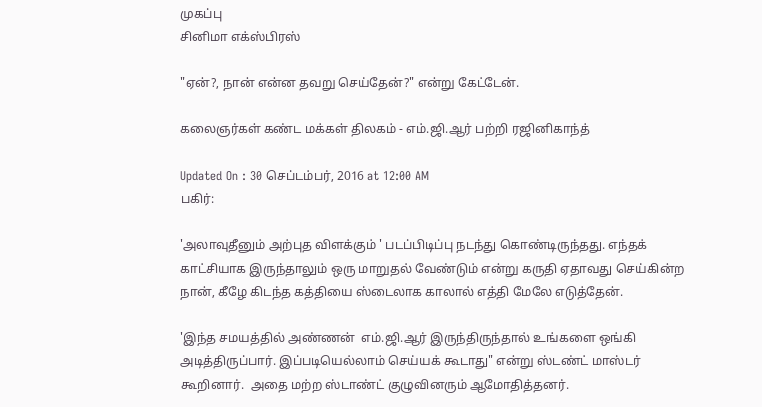முகப்பு
சினிமா எக்ஸ்பிரஸ்

"ஏன்?, நான் என்ன தவறு செய்தேன்?" என்று கேட்டேன்.

கலைஞர்கள் கண்ட மக்கள் திலகம் - எம்.ஜி.ஆர் பற்றி ரஜினிகாந்த்

Updated On : 30 செப்டம்பர், 2016 at 12:00 AM
பகிர்:

'அலாவுதீனும் அற்புத விளக்கும் ' படப்பிடிப்பு நடந்து கொண்டிருந்தது. எந்தக்  காட்சியாக இருந்தாலும் ஒரு மாறுதல் வேண்டும் என்று கருதி ஏதாவது செய்கின்ற நான், கீழே கிடந்த கத்தியை ஸ்டைலாக காலால் எத்தி மேலே எடுத்தேன்.

'இந்த சமயத்தில் அண்ணன்  எம்.ஜி.ஆர் இருந்திருந்தால் உங்களை ஒங்கி  அடித்திருப்பார். இப்படியெல்லாம் செய்யக் கூடாது" என்று ஸ்டண்ட் மாஸ்டர் கூறினார்.  அதை மற்ற ஸ்டாண்ட் குழுவினரும் ஆமோதித்தனர்.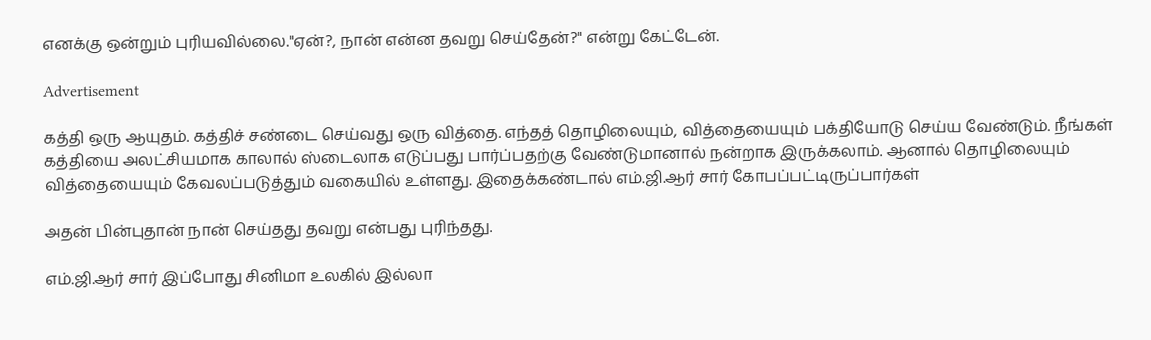எனக்கு ஒன்றும் புரியவில்லை."ஏன்?, நான் என்ன தவறு செய்தேன்?" என்று கேட்டேன்.

Advertisement

கத்தி ஒரு ஆயுதம். கத்திச் சண்டை செய்வது ஒரு வித்தை. எந்தத் தொழிலையும், வித்தையையும் பக்தியோடு செய்ய வேண்டும். நீங்கள் கத்தியை அலட்சியமாக காலால் ஸ்டைலாக எடுப்பது பார்ப்பதற்கு வேண்டுமானால் நன்றாக இருக்கலாம். ஆனால் தொழிலையும் வித்தையையும் கேவலப்படுத்தும் வகையில் உள்ளது. இதைக்கண்டால் எம்.ஜி.ஆர் சார் கோபப்பட்டிருப்பார்கள்

அதன் பின்புதான் நான் செய்தது தவறு என்பது புரிந்தது.

எம்.ஜி.ஆர் சார் இப்போது சினிமா உலகில் இல்லா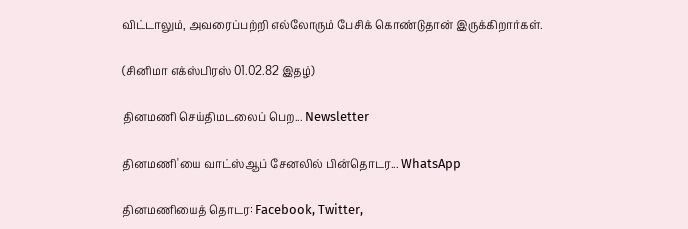விட்டாலும், அவரைப்பற்றி எல்லோரும் பேசிக் கொண்டுதான் இருக்கிறார்கள்.

(சினிமா எக்ஸ்பிரஸ் 01.02.82 இதழ்)

தினமணி செய்திமடலைப் பெற... Newsletter

தினமணி'யை வாட்ஸ்ஆப் சேனலில் பின்தொடர... WhatsApp

தினமணியைத் தொடர: Facebook, Twitter,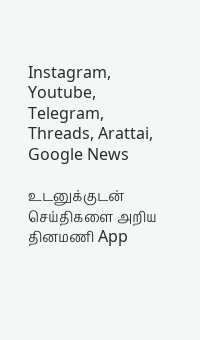Instagram, Youtube, Telegram, Threads, Arattai, Google News

உடனுக்குடன் செய்திகளை அறிய தினமணி App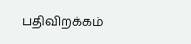பதிவிறக்கம்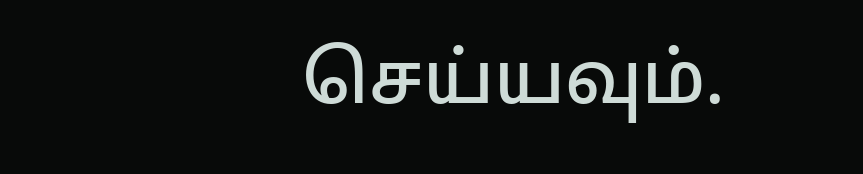செய்யவும்.